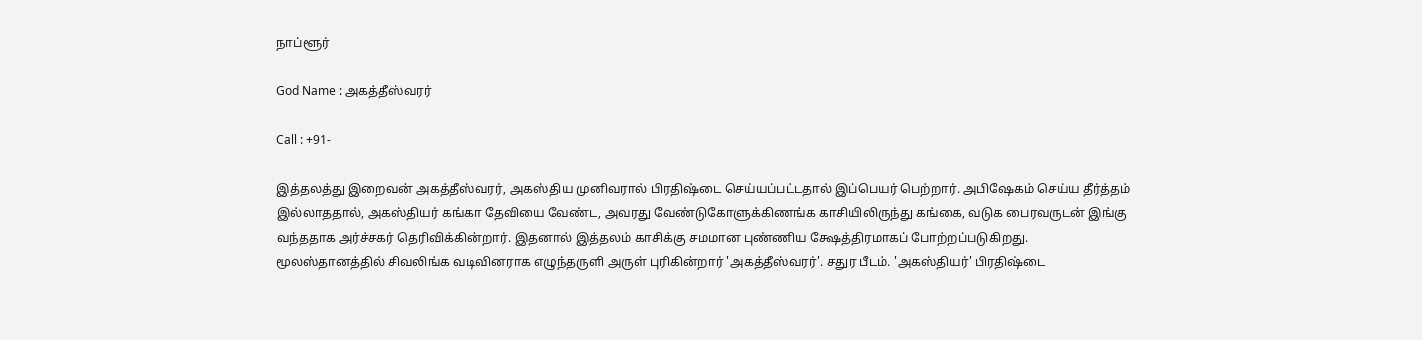நாப்ளூர்

God Name : அகத்தீஸ்வரர்

Call : +91-

இத்தலத்து இறைவன் அகத்தீஸ்வரர், அகஸ்திய முனிவரால் பிரதிஷ்டை செய்யப்பட்டதால் இப்பெயர் பெற்றார். அபிஷேகம் செய்ய தீர்த்தம் இல்லாததால், அகஸ்தியர் கங்கா தேவியை வேண்ட, அவரது வேண்டுகோளுக்கிணங்க காசியிலிருந்து கங்கை, வடுக பைரவருடன் இங்கு வந்ததாக அர்ச்சகர் தெரிவிக்கின்றார். இதனால் இத்தலம் காசிக்கு சமமான புண்ணிய க்ஷேத்திரமாகப் போற்றப்படுகிறது.
மூலஸ்தானத்தில் சிவலிங்க வடிவினராக எழுந்தருளி அருள் புரிகின்றார் 'அகத்தீஸ்வரர்'. சதுர பீடம். 'அகஸ்தியர்' பிரதிஷ்டை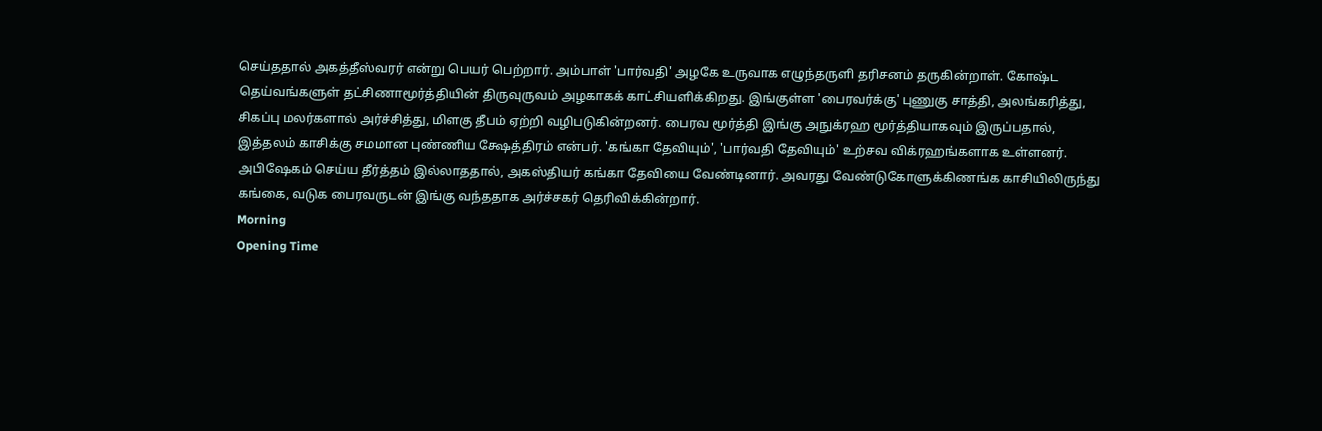செய்ததால் அகத்தீஸ்வரர் என்று பெயர் பெற்றார். அம்பாள் 'பார்வதி' அழகே உருவாக எழுந்தருளி தரிசனம் தருகின்றாள். கோஷ்ட தெய்வங்களுள் தட்சிணாமூர்த்தியின் திருவுருவம் அழகாகக் காட்சியளிக்கிறது. இங்குள்ள 'பைரவர்க்கு' புணுகு சாத்தி, அலங்கரித்து, சிகப்பு மலர்களால் அர்ச்சித்து, மிளகு தீபம் ஏற்றி வழிபடுகின்றனர். பைரவ மூர்த்தி இங்கு அநுக்ரஹ மூர்த்தியாகவும் இருப்பதால், இத்தலம் காசிக்கு சமமான புண்ணிய க்ஷேத்திரம் என்பர். 'கங்கா தேவியும்', 'பார்வதி தேவியும்' உற்சவ விக்ரஹங்களாக உள்ளனர். அபிஷேகம் செய்ய தீர்த்தம் இல்லாததால், அகஸ்தியர் கங்கா தேவியை வேண்டினார். அவரது வேண்டுகோளுக்கிணங்க காசியிலிருந்து கங்கை, வடுக பைரவருடன் இங்கு வந்ததாக அர்ச்சகர் தெரிவிக்கின்றார்.
Morning
Opening Time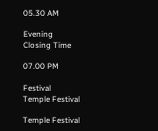05.30 AM

Evening
Closing Time

07.00 PM

Festival
Temple Festival

Temple Festival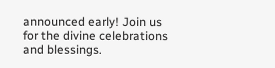announced early! Join us for the divine celebrations and blessings.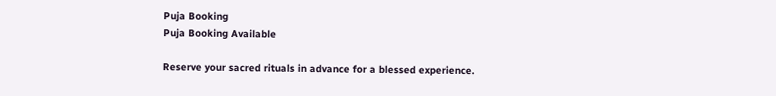Puja Booking
Puja Booking Available

Reserve your sacred rituals in advance for a blessed experience.